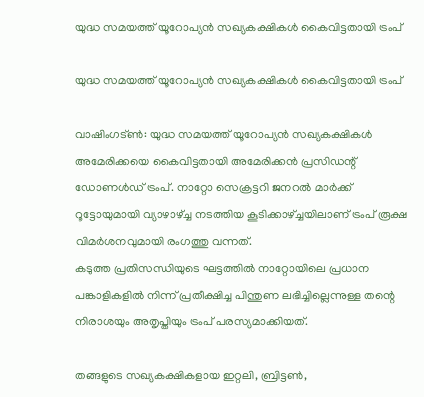യുദ്ധ സമയത്ത് യൂറോപ്യന്‍ സഖ്യകക്ഷികള്‍ കൈവിട്ടതായി ട്രംപ്

യുദ്ധ സമയത്ത് യൂറോപ്യന്‍ സഖ്യകക്ഷികള്‍ കൈവിട്ടതായി ട്രംപ്

വാഷിംഗട്ണ്‍: യുദ്ധ സമയത്ത് യൂറോപ്യന്‍ സഖ്യകക്ഷികള്‍ അമേരിക്കയെ കൈവിട്ടതായി അമേരിക്കന്‍ പ്രസിഡന്റ് ഡോണള്‍ഡ് ട്രംപ്. നാറ്റോ സെക്രട്ടറി ജനറല്‍ മാര്‍ക്ക് റൂട്ടോയുമായി വ്യാഴാഴ്ച്ച നടത്തിയ കൂടിക്കാഴ്ച്ചയിലാണ് ട്രംപ് രൂക്ഷ വിമര്‍ശനവുമായി രംഗത്തു വന്നത്.
കടുത്ത പ്രതിസന്ധിയുടെ ഘട്ടത്തില്‍ നാറ്റോയിലെ പ്രധാന പങ്കാളികളില്‍ നിന്ന് പ്രതീക്ഷിച്ച പിന്തുണ ലഭിച്ചില്ലെന്നുള്ള തന്റെ നിരാശയും അതൃപ്തിയും ട്രംപ് പരസ്യമാക്കിയത്.

തങ്ങളുടെ സഖ്യകക്ഷികളായ ഇറ്റലി, ബ്രിട്ടണ്‍,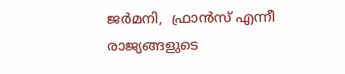ജര്‍മനി,  ഫ്രാന്‍സ് എന്നീ രാജ്യങ്ങളുടെ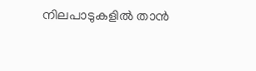നിലപാടുകളില്‍ താന്‍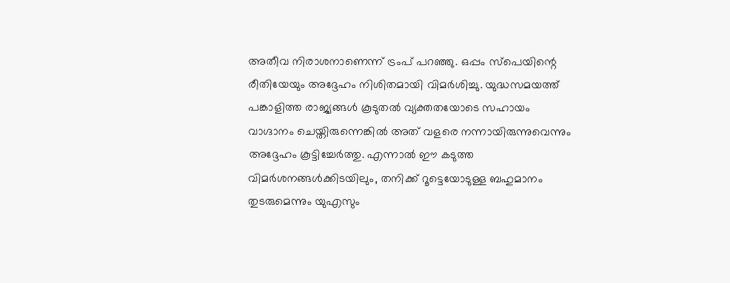അതീവ നിരാശനാണെന്ന് ട്രംപ് പറഞ്ഞു. ഒപ്പം സ്‌പെയിന്റെ രീതിയേയും അദ്ദേഹം നിശിതമായി വിമര്‍ശിച്ചു. യുദ്ധസമയത്ത് പങ്കാളിത്ത രാജ്യങ്ങള്‍ കൂടുതല്‍ വ്യക്തതയോടെ സഹായം വാഗ്ദാനം ചെയ്തിരുന്നെങ്കില്‍ അത് വളരെ നന്നായിരുന്നുവെന്നും അദ്ദേഹം കൂട്ടിച്ചേര്‍ത്തു. എന്നാല്‍ ഈ കടുത്ത വിമര്‍ശനങ്ങള്‍ക്കിടയിലും, തനിക്ക് റൂട്ടെയോടുള്ള ബഹുമാനം തുടരുമെന്നും യുഎസും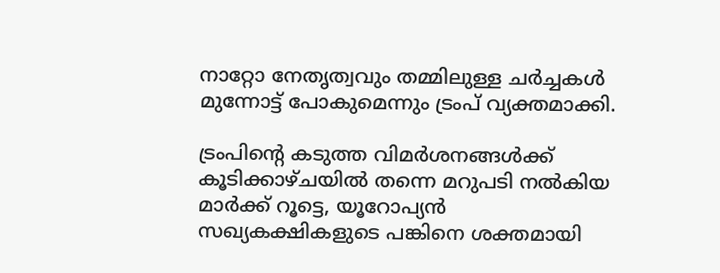നാറ്റോ നേതൃത്വവും തമ്മിലുള്ള ചര്‍ച്ചകള്‍ മുന്നോട്ട് പോകുമെന്നും ട്രംപ് വ്യക്തമാക്കി.

ട്രംപിന്റെ കടുത്ത വിമര്‍ശനങ്ങള്‍ക്ക് കൂടിക്കാഴ്ചയില്‍ തന്നെ മറുപടി നല്‍കിയ മാര്‍ക്ക് റൂട്ടെ, യൂറോപ്യന്‍ സഖ്യകക്ഷികളുടെ പങ്കിനെ ശക്തമായി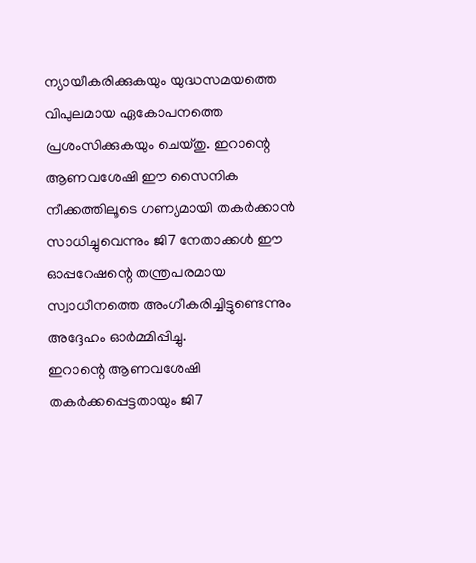ന്യായീകരിക്കുകയും യുദ്ധസമയത്തെ വിപുലമായ ഏകോപനത്തെ പ്രശംസിക്കുകയും ചെയ്തു. ഇറാന്റെ ആണവശേഷി ഈ സൈനിക നീക്കത്തിലൂടെ ഗണ്യമായി തകര്‍ക്കാന്‍ സാധിച്ചുവെന്നും ജി7 നേതാക്കള്‍ ഈ ഓപ്പറേഷന്റെ തന്ത്രപരമായ സ്വാധീനത്തെ അംഗീകരിച്ചിട്ടുണ്ടെന്നും അദ്ദേഹം ഓര്‍മ്മിപ്പിച്ചു.
ഇറാന്റെ ആണവശേഷി തകര്‍ക്കപ്പെട്ടതായും ജി7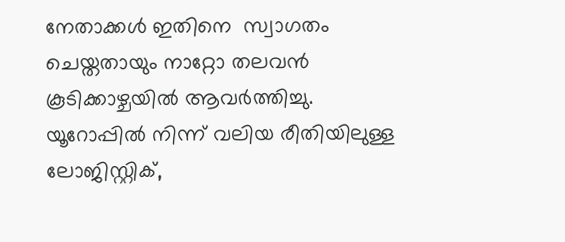നേതാക്കള്‍ ഇതിനെ  സ്വാഗതം ചെയ്തതായും നാറ്റോ തലവന്‍ കൂടിക്കാഴ്ചയില്‍ ആവര്‍ത്തിച്ചു. യൂറോപ്പില്‍ നിന്ന് വലിയ രീതിയിലുള്ള ലോജിസ്റ്റിക്,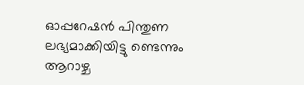ഓപ്പറേഷന്‍ പിന്തുണ ലഭ്യമാക്കിയിട്ടു ണ്ടെന്നും ആറാഴ്ച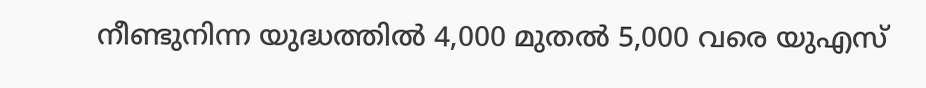നീണ്ടുനിന്ന യുദ്ധത്തില്‍ 4,000 മുതല്‍ 5,000 വരെ യുഎസ്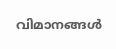വിമാനങ്ങള്‍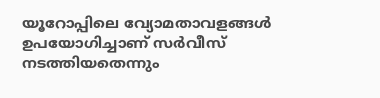യൂറോപ്പിലെ വ്യോമതാവളങ്ങള്‍ ഉപയോഗിച്ചാണ് സര്‍വീസ് നടത്തിയതെന്നും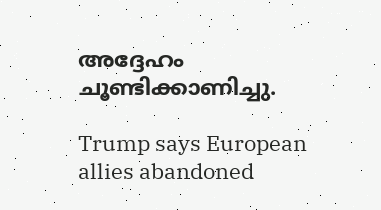അദ്ദേഹം ചൂണ്ടിക്കാണിച്ചു.

Trump says European allies abandoned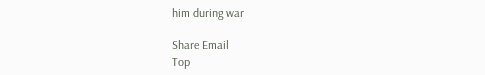him during war

Share Email
Top